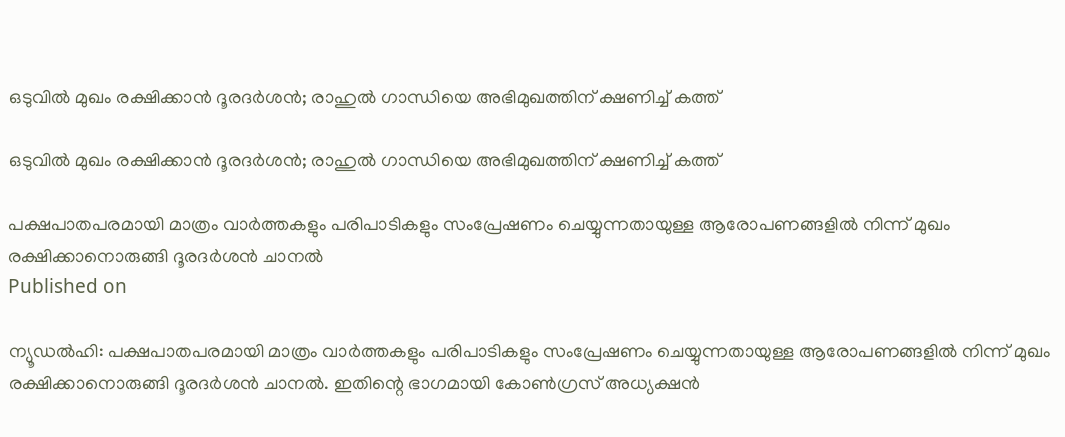ഒടുവില്‍ മുഖം രക്ഷിക്കാന്‍ ദൂരദര്‍ശന്‍; രാഹുല്‍ ഗാന്ധിയെ അഭിമുഖത്തിന് ക്ഷണിച്ച് കത്ത്

ഒടുവില്‍ മുഖം രക്ഷിക്കാന്‍ ദൂരദര്‍ശന്‍; രാഹുല്‍ ഗാന്ധിയെ അഭിമുഖത്തിന് ക്ഷണിച്ച് കത്ത്

പക്ഷപാതപരമായി മാത്രം വാര്‍ത്തകളും പരിപാടികളും സംപ്രേഷണം ചെയ്യുന്നതായുള്ള ആരോപണങ്ങളില്‍ നിന്ന് മുഖം രക്ഷിക്കാനൊരുങ്ങി ദൂരദര്‍ശന്‍ ചാനല്‍
Published on

ന്യൂഡല്‍ഹി: പക്ഷപാതപരമായി മാത്രം വാര്‍ത്തകളും പരിപാടികളും സംപ്രേഷണം ചെയ്യുന്നതായുള്ള ആരോപണങ്ങളില്‍ നിന്ന് മുഖം രക്ഷിക്കാനൊരുങ്ങി ദൂരദര്‍ശന്‍ ചാനല്‍. ഇതിന്റെ ഭാഗമായി കോണ്‍ഗ്രസ് അധ്യക്ഷന്‍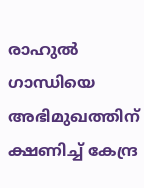രാഹുല്‍ ഗാന്ധിയെ അഭിമുഖത്തിന് ക്ഷണിച്ച് കേന്ദ്ര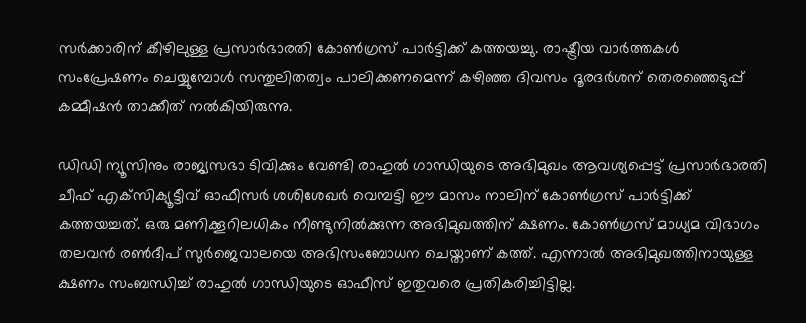സര്‍ക്കാരിന് കീഴിലുള്ള പ്രസാര്‍ഭാരതി കോണ്‍ഗ്രസ് പാര്‍ട്ടിക്ക് കത്തയച്ചു. രാഷ്ട്രീയ വാര്‍ത്തകള്‍ സംപ്രേഷണം ചെയ്യുമ്പോള്‍ സന്തുലിതത്വം പാലിക്കണമെന്ന് കഴിഞ്ഞ ദിവസം ദൂരദര്‍ശന് തെരഞ്ഞെടുപ്പ് കമ്മീഷന്‍ താക്കീത് നല്‍കിയിരുന്നു.

ഡിഡി ന്യൂസിനും രാജ്യസഭാ ടിവിക്കും വേണ്ടി രാഹുല്‍ ഗാന്ധിയുടെ അഭിമുഖം ആവശ്യപ്പെട്ട് പ്രസാര്‍ഭാരതി ചീഫ് എക്‌സിക്യൂട്ടീവ് ഓഫീസര്‍ ശശിശേഖര്‍ വെമ്പട്ടി ഈ മാസം നാലിന് കോണ്‍ഗ്രസ് പാര്‍ട്ടിക്ക് കത്തയച്ചത്. ഒരു മണിക്കൂറിലധികം നീണ്ടുനില്‍ക്കുന്ന അഭിമുഖത്തിന് ക്ഷണം. കോണ്‍ഗ്രസ് മാധ്യമ വിഭാഗം തലവന്‍ രണ്‍ദീപ് സുര്‍ജെവാലയെ അഭിസംബോധന ചെയ്താണ് കത്ത്. എന്നാല്‍ അഭിമുഖത്തിനായുള്ള ക്ഷണം സംബന്ധിച്ച് രാഹുല്‍ ഗാന്ധിയുടെ ഓഫീസ് ഇതുവരെ പ്രതികരിച്ചിട്ടില്ല.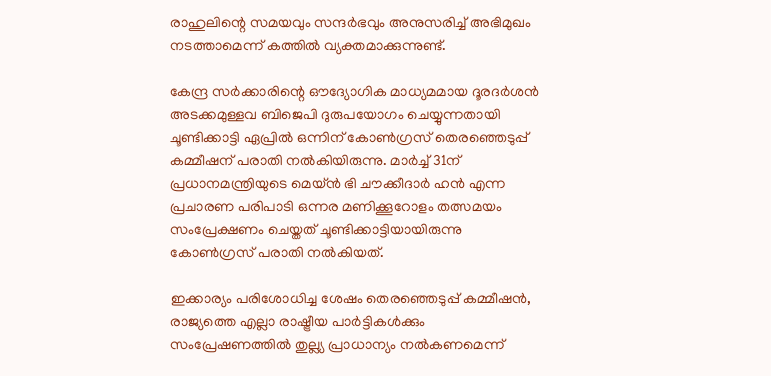രാഹുലിന്റെ സമയവും സന്ദര്‍ഭവും അനുസരിച്ച് അഭിമുഖം നടത്താമെന്ന് കത്തില്‍ വ്യക്തമാക്കുന്നുണ്ട്.

കേന്ദ്ര സര്‍ക്കാരിന്റെ ഔദ്യോഗിക മാധ്യമമായ ദൂരദര്‍ശന്‍ അടക്കമുള്ളവ ബിജെപി ദുരുപയോഗം ചെയ്യുന്നതായി ചൂണ്ടിക്കാട്ടി ഏപ്രില്‍ ഒന്നിന് കോണ്‍ഗ്രസ് തെരഞ്ഞെടുപ്പ് കമ്മീഷന് പരാതി നല്‍കിയിരുന്നു. മാര്‍ച്ച് 31ന് പ്രധാനമന്ത്രിയുടെ മെയ്ന്‍ ഭി ചൗക്കീദാര്‍ ഹന്‍ എന്ന പ്രചാരണ പരിപാടി ഒന്നര മണിക്കൂറോളം തത്സമയം സംപ്രേക്ഷണം ചെയ്തത് ചൂണ്ടിക്കാട്ടിയായിരുന്നു കോണ്‍ഗ്രസ് പരാതി നല്‍കിയത്.

ഇക്കാര്യം പരിശോധിച്ച ശേഷം തെരഞ്ഞെടുപ്പ് കമ്മീഷന്‍, രാജ്യത്തെ എല്ലാ രാഷ്ട്രീയ പാര്‍ട്ടികള്‍ക്കും സംപ്രേഷണത്തില്‍ തുല്ല്യ പ്രാധാന്യം നല്‍കണമെന്ന്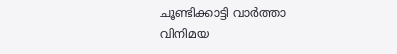ചൂണ്ടിക്കാട്ടി വാര്‍ത്താ വിനിമയ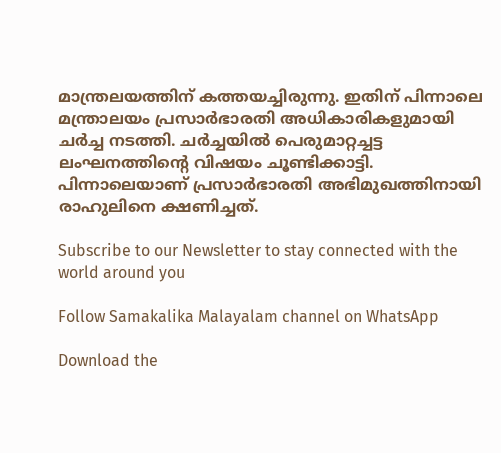മാന്ത്രലയത്തിന് കത്തയച്ചിരുന്നു. ഇതിന് പിന്നാലെ മന്ത്രാലയം പ്രസാര്‍ഭാരതി അധികാരികളുമായി ചര്‍ച്ച നടത്തി. ചര്‍ച്ചയില്‍ പെരുമാറ്റച്ചട്ട ലംഘനത്തിന്റെ വിഷയം ചൂണ്ടിക്കാട്ടി. പിന്നാലെയാണ് പ്രസാര്‍ഭാരതി അഭിമുഖത്തിനായി രാഹുലിനെ ക്ഷണിച്ചത്.

Subscribe to our Newsletter to stay connected with the world around you

Follow Samakalika Malayalam channel on WhatsApp

Download the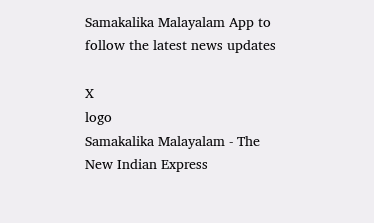Samakalika Malayalam App to follow the latest news updates

X
logo
Samakalika Malayalam - The New Indian Express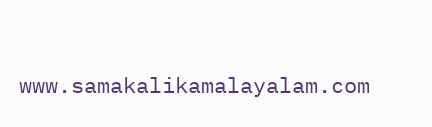www.samakalikamalayalam.com